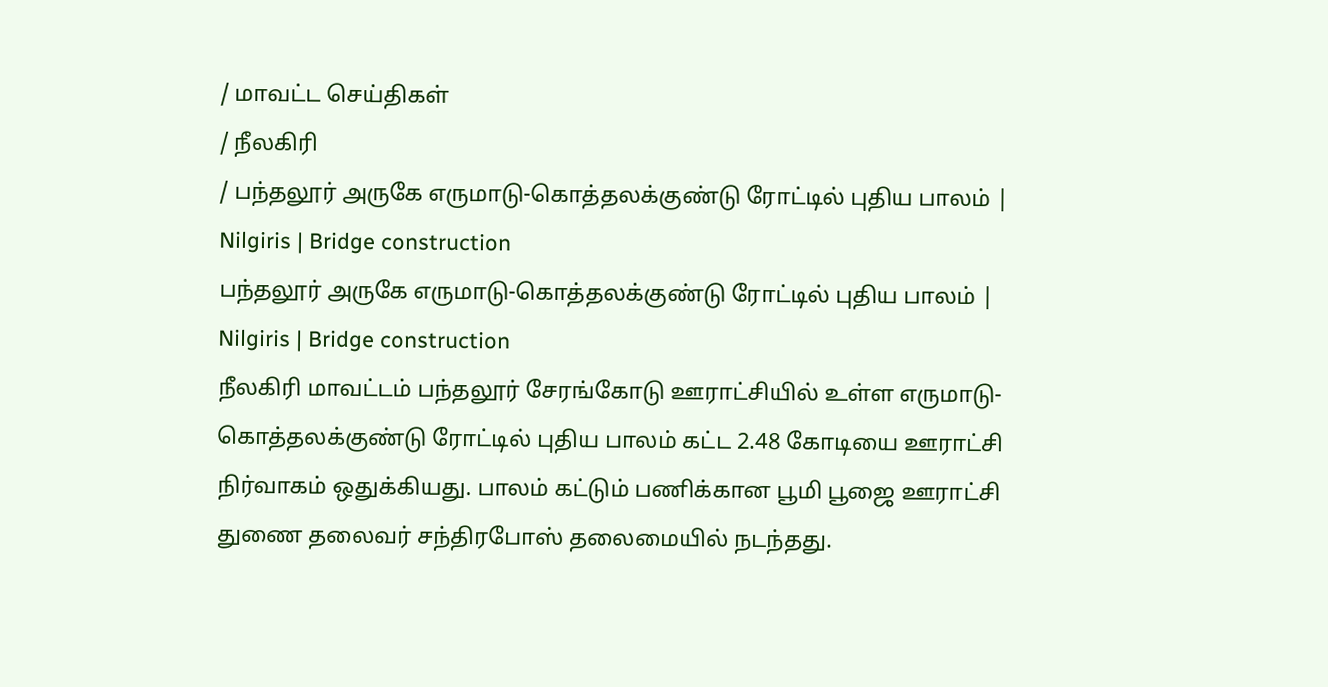/ மாவட்ட செய்திகள்
/ நீலகிரி
/ பந்தலூர் அருகே எருமாடு-கொத்தலக்குண்டு ரோட்டில் புதிய பாலம் | Nilgiris | Bridge construction
பந்தலூர் அருகே எருமாடு-கொத்தலக்குண்டு ரோட்டில் புதிய பாலம் | Nilgiris | Bridge construction
நீலகிரி மாவட்டம் பந்தலூர் சேரங்கோடு ஊராட்சியில் உள்ள எருமாடு-கொத்தலக்குண்டு ரோட்டில் புதிய பாலம் கட்ட 2.48 கோடியை ஊராட்சி நிர்வாகம் ஒதுக்கியது. பாலம் கட்டும் பணிக்கான பூமி பூஜை ஊராட்சி துணை தலைவர் சந்திரபோஸ் தலைமையில் நடந்தது.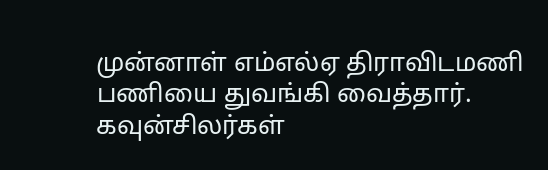முன்னாள் எம்எல்ஏ திராவிடமணி பணியை துவங்கி வைத்தார். கவுன்சிலர்கள்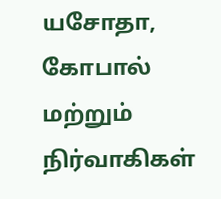யசோதா, கோபால் மற்றும் நிர்வாகிகள்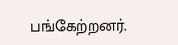பங்கேற்றனர்.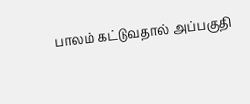பாலம் கட்டுவதால் அப்பகுதி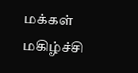மக்கள் மகிழ்ச்சி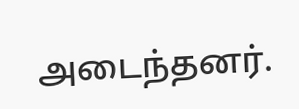அடைந்தனர்.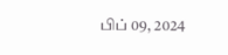பிப் 09, 2024